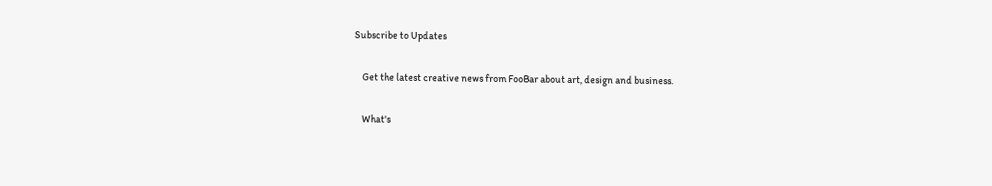Subscribe to Updates

    Get the latest creative news from FooBar about art, design and business.

    What's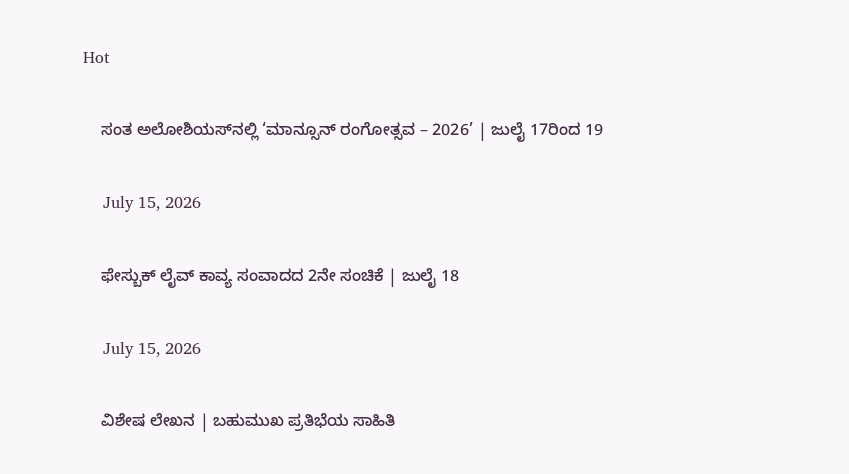Hot

    ಸಂತ ಅಲೋಶಿಯಸ್‌ನಲ್ಲಿ ‘ಮಾನ್ಸೂನ್ ರಂಗೋತ್ಸವ – 2026’ | ಜುಲೈ 17ರಿಂದ 19

    July 15, 2026

    ಫೇಸ್ಬುಕ್ ಲೈವ್ ಕಾವ್ಯ ಸಂವಾದದ 2ನೇ ಸಂಚಿಕೆ | ಜುಲೈ 18

    July 15, 2026

    ವಿಶೇಷ ಲೇಖನ | ಬಹುಮುಖ ಪ್ರತಿಭೆಯ ಸಾಹಿತಿ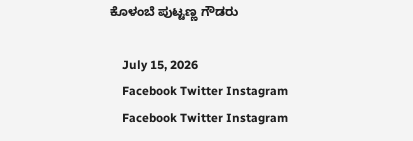ಕೊಳಂಬೆ ಪುಟ್ಟಣ್ಣ ಗೌಡರು

    July 15, 2026
    Facebook Twitter Instagram
    Facebook Twitter Instagram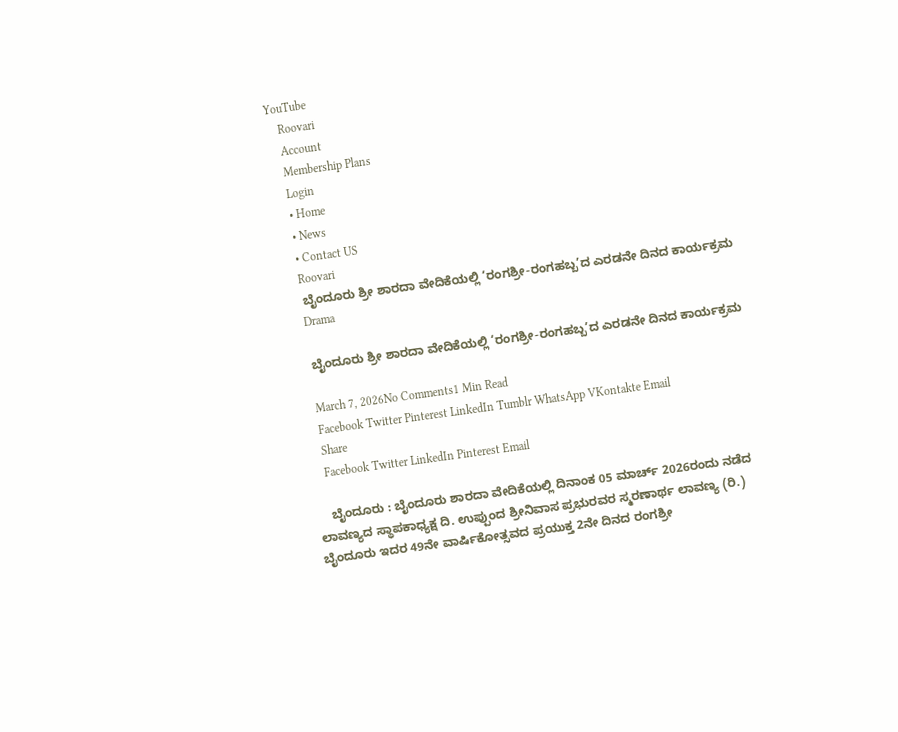YouTube
    Roovari
    Account
    Membership Plans
    Login
    • Home
    • News
    • Contact US
    Roovari
    ಬೈಂದೂರು ಶ್ರೀ ಶಾರದಾ ವೇದಿಕೆಯಲ್ಲಿ ‘ರಂಗಶ್ರೀ-ರಂಗಹಬ್ಬ’ದ ಎರಡನೇ ದಿನದ ಕಾರ್ಯಕ್ರಮ
    Drama

    ಬೈಂದೂರು ಶ್ರೀ ಶಾರದಾ ವೇದಿಕೆಯಲ್ಲಿ ‘ರಂಗಶ್ರೀ-ರಂಗಹಬ್ಬ’ದ ಎರಡನೇ ದಿನದ ಕಾರ್ಯಕ್ರಮ

    March 7, 2026No Comments1 Min Read
    Facebook Twitter Pinterest LinkedIn Tumblr WhatsApp VKontakte Email
    Share
    Facebook Twitter LinkedIn Pinterest Email

    ಬೈಂದೂರು : ಬೈಂದೂರು ಶಾರದಾ ವೇದಿಕೆಯಲ್ಲಿ ದಿನಾಂಕ 05 ಮಾರ್ಚ್ 2026ರಂದು ನಡೆದ ಲಾವಣ್ಯದ ಸ್ಥಾಪಕಾಧ್ಯಕ್ಷ ದಿ. ಉಪ್ಪುಂದ ಶ್ರೀನಿವಾಸ ಪ್ರಭುರವರ ಸ್ಮರಣಾರ್ಥ ಲಾವಣ್ಯ (ರಿ.) ಬೈಂದೂರು ಇದರ 49ನೇ ವಾರ್ಷಿಕೋತ್ಸವದ ಪ್ರಯುಕ್ತ 2ನೇ ದಿನದ ರಂಗಶ್ರೀ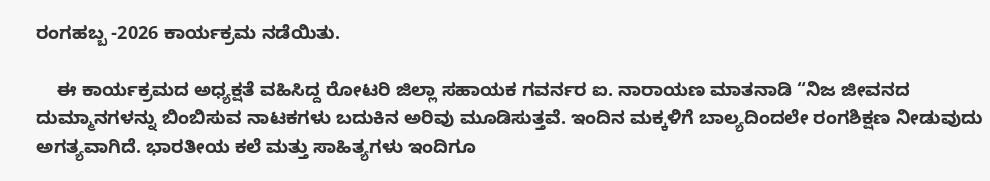ರಂಗಹಬ್ಬ -2026 ಕಾರ್ಯಕ್ರಮ ನಡೆಯಿತು.

    ಈ ಕಾರ್ಯಕ್ರಮದ ಅಧ್ಯಕ್ಷತೆ ವಹಿಸಿದ್ದ ರೋಟರಿ ಜಿಲ್ಲಾ ಸಹಾಯಕ ಗವರ್ನರ ಐ. ನಾರಾಯಣ ಮಾತನಾಡಿ “ನಿಜ ಜೀವನದ ದುಮ್ಮಾನಗಳನ್ನು ಬಿಂಬಿಸುವ ನಾಟಕಗಳು ಬದುಕಿನ ಅರಿವು ಮೂಡಿಸುತ್ತವೆ. ಇಂದಿನ ಮಕ್ಕಳಿಗೆ ಬಾಲ್ಯದಿಂದಲೇ ರಂಗಶಿಕ್ಷಣ ನೀಡುವುದು ಅಗತ್ಯವಾಗಿದೆ. ಭಾರತೀಯ ಕಲೆ ಮತ್ತು ಸಾಹಿತ್ಯಗಳು ಇಂದಿಗೂ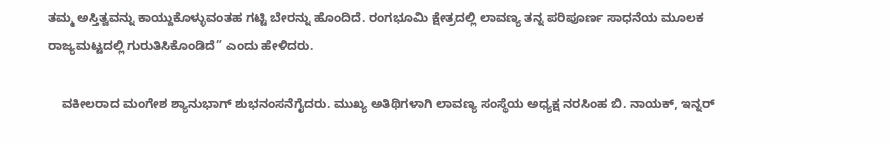ತಮ್ಮ ಅಸ್ತಿತ್ವವನ್ನು ಕಾಯ್ದುಕೊಳ್ಳುವಂತಹ ಗಟ್ಟಿ ಬೇರನ್ನು ಹೊಂದಿದೆ. ರಂಗಭೂಮಿ ಕ್ಷೇತ್ರದಲ್ಲಿ ಲಾವಣ್ಯ ತನ್ನ ಪರಿಪೂರ್ಣ ಸಾಧನೆಯ ಮೂಲಕ ರಾಜ್ಯಮಟ್ಟದಲ್ಲಿ ಗುರುತಿಸಿಕೊಂಡಿದೆ” ಎಂದು ಹೇಳಿದರು.

    ವಕೀಲರಾದ ಮಂಗೇಶ ಶ್ಯಾನುಭಾಗ್‌ ಶುಭನಂಸನೆಗೈದರು. ಮುಖ್ಯ ಅತಿಥಿಗಳಾಗಿ ಲಾವಣ್ಯ ಸಂಸ್ಥೆಯ ಅಧ್ಯಕ್ಷ ನರಸಿಂಹ ಬಿ. ನಾಯಕ್, ಇನ್ನರ್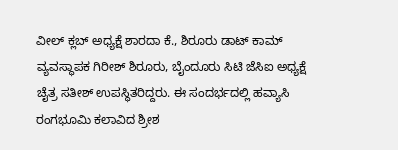ವೀಲ್ ಕ್ಲಬ್ ಅಧ್ಯಕ್ಷೆ ಶಾರದಾ ಕೆ., ಶಿರೂರು ಡಾಟ್ ಕಾಮ್ ವ್ಯವಸ್ಥಾಪಕ ಗಿರೀಶ್ ಶಿರೂರು, ಬೈಂದೂರು ಸಿಟಿ ಜೆಸಿಐ ಅಧ್ಯಕ್ಷೆ ಚೈತ್ರ ಸತೀಶ್ ಉಪಸ್ಥಿತರಿದ್ದರು. ಈ ಸಂದರ್ಭದಲ್ಲಿ ಹವ್ಯಾಸಿ ರಂಗಭೂಮಿ ಕಲಾವಿದ ಶ್ರೀಶ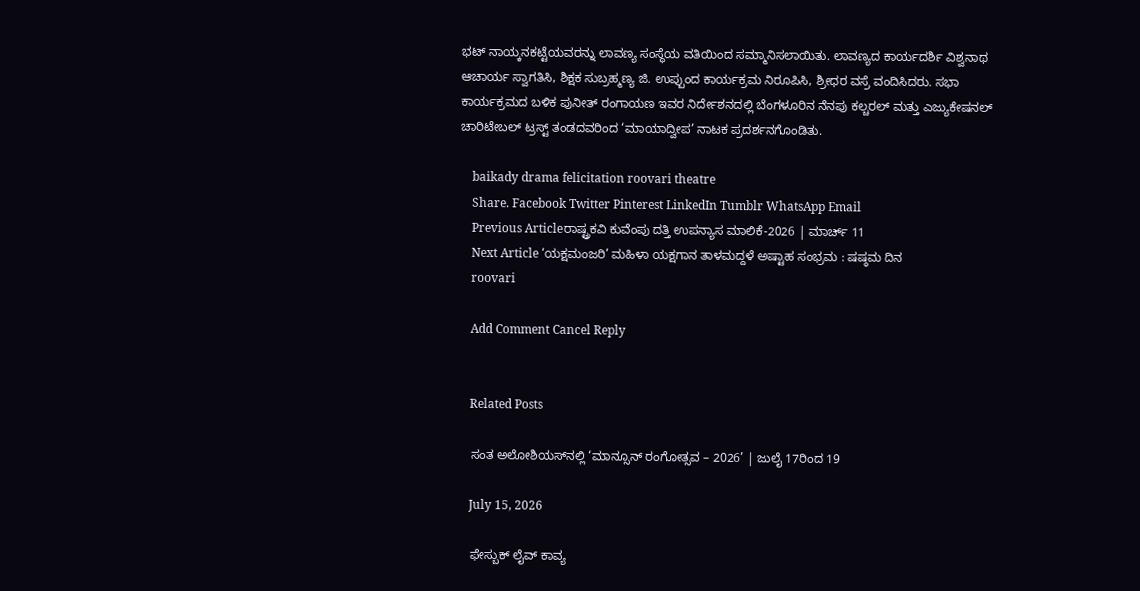ಭಟ್ ನಾಯ್ಕನಕಟ್ಟೆಯವರನ್ನು ಲಾವಣ್ಯ ಸಂಸ್ಥೆಯ ವತಿಯಿಂದ ಸಮ್ಮಾನಿಸಲಾಯಿತು. ಲಾವಣ್ಯದ ಕಾರ್ಯದರ್ಶಿ ವಿಶ್ವನಾಥ ಆಚಾರ್ಯ ಸ್ವಾಗತಿಸಿ, ಶಿಕ್ಷಕ ಸುಬ್ರಹ್ಮಣ್ಯ ಜಿ. ಉಪ್ಪುಂದ ಕಾರ್ಯಕ್ರಮ ನಿರೂಪಿಸಿ, ಶ್ರೀಧರ ವಸ್ರೆ ವಂದಿಸಿದರು. ಸಭಾ ಕಾರ್ಯಕ್ರಮದ ಬಳಿಕ ಪುನೀತ್ ರಂಗಾಯಣ ಇವರ ನಿರ್ದೇಶನದಲ್ಲಿ ಬೆಂಗಳೂರಿನ ನೆನಪು ಕಲ್ಚರಲ್ ಮತ್ತು ಎಜ್ಯುಕೇಷನಲ್ ಚಾರಿಟೇಬಲ್ ಟ್ರಸ್ಟ್ ತಂಡದವರಿಂದ ‘ಮಾಯಾದ್ವೀಪ’ ನಾಟಕ ಪ್ರದರ್ಶನಗೊಂಡಿತು.

    baikady drama felicitation roovari theatre
    Share. Facebook Twitter Pinterest LinkedIn Tumblr WhatsApp Email
    Previous Articleರಾಷ್ಟ್ರಕವಿ ಕುವೆಂಪು ದತ್ತಿ ಉಪನ್ಯಾಸ ಮಾಲಿಕೆ-2026 | ಮಾರ್ಚ್ 11
    Next Article ‘ಯಕ್ಷಮಂಜರಿ’ ಮಹಿಳಾ ಯಕ್ಷಗಾನ ತಾಳಮದ್ದಳೆ ಅಷ್ಟಾಹ ಸಂಭ್ರಮ : ಷಷ್ಠಮ ದಿನ
    roovari

    Add Comment Cancel Reply


    Related Posts

    ಸಂತ ಅಲೋಶಿಯಸ್‌ನಲ್ಲಿ ‘ಮಾನ್ಸೂನ್ ರಂಗೋತ್ಸವ – 2026’ | ಜುಲೈ 17ರಿಂದ 19

    July 15, 2026

    ಫೇಸ್ಬುಕ್ ಲೈವ್ ಕಾವ್ಯ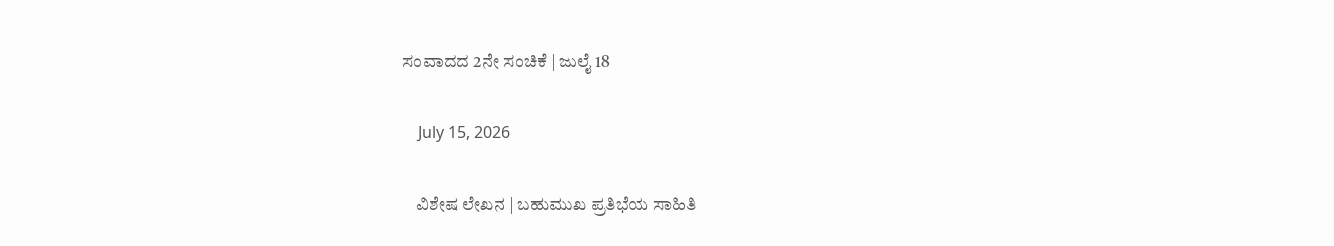ಸಂವಾದದ 2ನೇ ಸಂಚಿಕೆ | ಜುಲೈ 18

    July 15, 2026

    ವಿಶೇಷ ಲೇಖನ | ಬಹುಮುಖ ಪ್ರತಿಭೆಯ ಸಾಹಿತಿ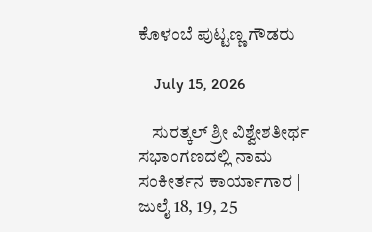ಕೊಳಂಬೆ ಪುಟ್ಟಣ್ಣ ಗೌಡರು

    July 15, 2026

    ಸುರತ್ಕಲ್ ಶ್ರೀ ವಿಶ್ವೇಶತೀರ್ಥ ಸಭಾಂಗಣದಲ್ಲಿ ನಾಮ ಸಂಕೀರ್ತನ ಕಾರ್ಯಾಗಾರ | ಜುಲೈ 18, 19, 25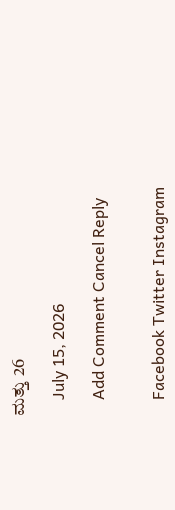ಮತ್ತು 26

    July 15, 2026

    Add Comment Cancel Reply


    Facebook Twitter Instagram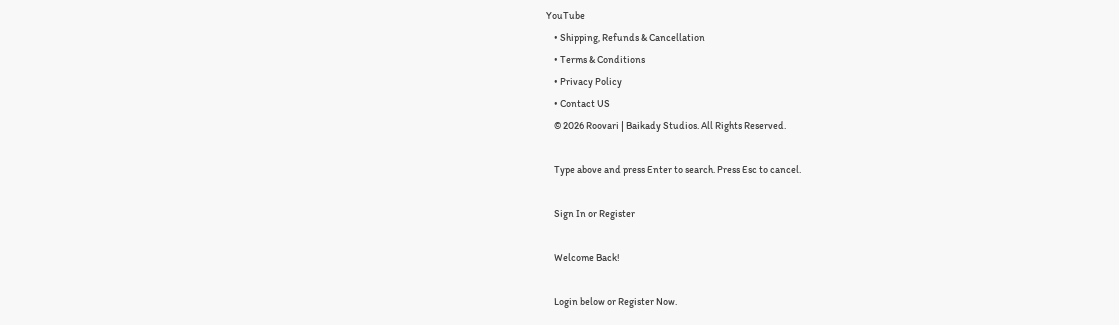YouTube
    • Shipping, Refunds & Cancellation
    • Terms & Conditions
    • Privacy Policy
    • Contact US
    © 2026 Roovari | Baikady Studios. All Rights Reserved.

    Type above and press Enter to search. Press Esc to cancel.

    Sign In or Register

    Welcome Back!

    Login below or Register Now.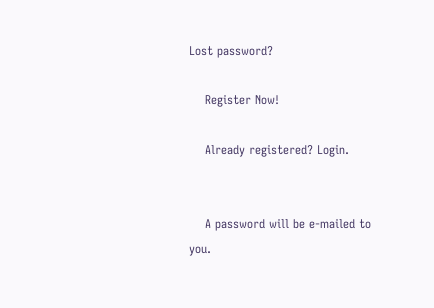Lost password?

    Register Now!

    Already registered? Login.


    A password will be e-mailed to you.